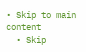• Skip to main content
  • Skip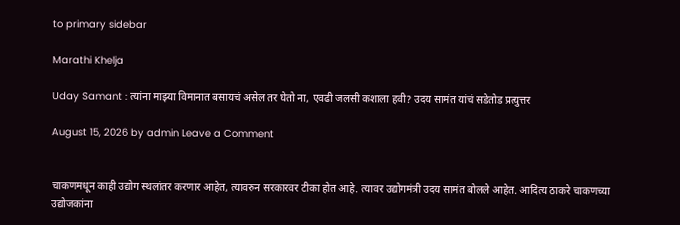to primary sidebar

Marathi Khelja

Uday Samant : त्यांना माझ्या विमानात बसायचं असेल तर घेतो ना, एवढी जलसी कशाला हवी? उदय सामंत यांचं सडेतोड प्रत्युत्तर

August 15, 2026 by admin Leave a Comment


चाकणमधून काही उद्योग स्थलांतर करणार आहेत, त्यावरुन सरकारवर टीका होत आहे. त्यावर उद्योगमंत्री उदय सामंत बोलले आहेत. आदित्य ठाकरे चाकणच्या उद्योजकांना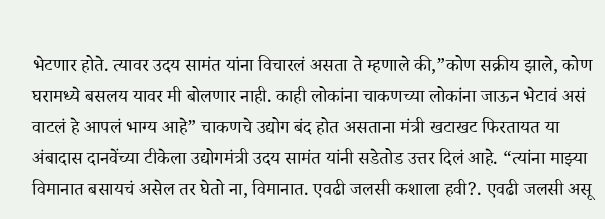भेटणार होते. त्यावर उदय सामंत यांना विचारलं असता ते म्हणाले की,”कोण सक्रीय झाले, कोण घरामध्ये बसलय यावर मी बोलणार नाही. काही लोकांना चाकणच्या लोकांना जाऊन भेटावं असं वाटलं हे आपलं भाग्य आहे” चाकणचे उद्योग बंद होत असताना मंत्री खटाखट फिरतायत या अंबादास दानवेंच्या टीकेला उद्योगमंत्री उदय सामंत यांनी सडेतोड उत्तर दिलं आहे. “त्यांना माझ्या विमानात बसायचं असेल तर घेतो ना, विमानात. एवढी जलसी कशाला हवी?. एवढी जलसी असू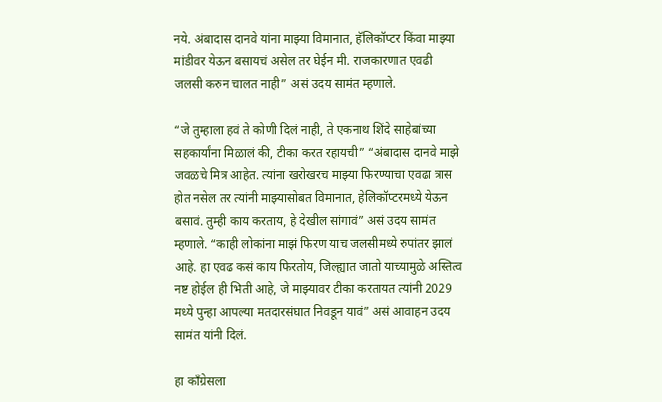नये. अंबादास दानवे यांना माझ्या विमानात, हॅलिकॉप्टर किंवा माझ्या मांडीवर येऊन बसायचं असेल तर घेईन मी. राजकारणात एवढी जलसी करुन चालत नाही” असं उदय सामंत म्हणाले.

“जे तुम्हाला हवं ते कोणी दिलं नाही, ते एकनाथ शिंदे साहेबांच्या सहकार्यांना मिळालं की, टीका करत रहायची” “अंबादास दानवे माझे जवळचे मित्र आहेत. त्यांना खरोखरच माझ्या फिरण्याचा एवढा त्रास होत नसेल तर त्यांनी माझ्यासोबत विमानात, हेलिकॉप्टरमध्ये येऊन बसावं. तुम्ही काय करताय, हे देखील सांगावं” असं उदय सामंत म्हणाले. “काही लोकांना माझं फिरण याच जलसीमध्ये रुपांतर झालं आहे. हा एवढ कसं काय फिरतोय, जिल्ह्यात जातो याच्यामुळे अस्तित्व नष्ट होईल ही भिती आहे, जे माझ्यावर टीका करतायत त्यांनी 2029 मध्ये पुन्हा आपल्या मतदारसंघात निवडून यावं” असं आवाहन उदय सामंत यांनी दिलं.

हा काँग्रेसला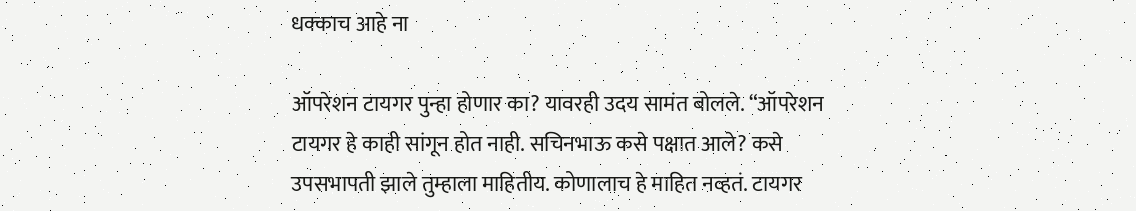धक्काच आहे ना

ऑपरेशन टायगर पुन्हा होणार का? यावरही उदय सामंत बोलले. “ऑपरेशन टायगर हे काही सांगून होत नाही. सचिनभाऊ कसे पक्षात आले? कसे उपसभापती झाले तुम्हाला माहितीय. कोणालाच हे माहित नव्हतं. टायगर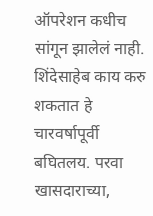ऑपरेशन कधीच सांगून झालेलं नाही. शिंदेसाहेब काय करु शकतात हे चारवर्षापूर्वी बघितलय. परवा खासदाराच्या,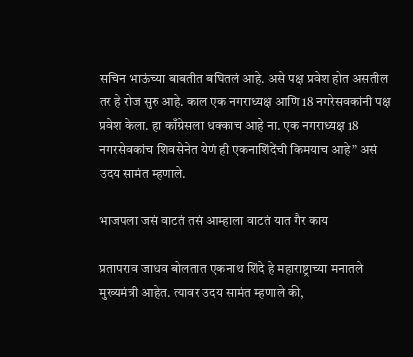सचिन भाऊंच्या बाबतीत बघितलं आहे. असे पक्ष प्रवेश होत असतील तर हे रोज सुरु आहे. काल एक नगराध्यक्ष आणि 18 नगरेसवकांनी पक्ष प्रवेश केला. हा काँग्रेसला धक्काच आहे ना. एक नगराध्यक्ष 18 नगरसेवकांच शिवसेनेत येणं ही एकनाशिंदेंची किमयाच आहे” असं उदय सामंत म्हणाले.

भाजपला जसं वाटतं तसं आम्हाला वाटतं यात गैर काय

प्रतापराव जाधव बोलतात एकनाथ शिंदे हे महाराष्ट्राच्या मनातले मुख्यमंत्री आहेत. त्यावर उदय सामंत म्हणाले की,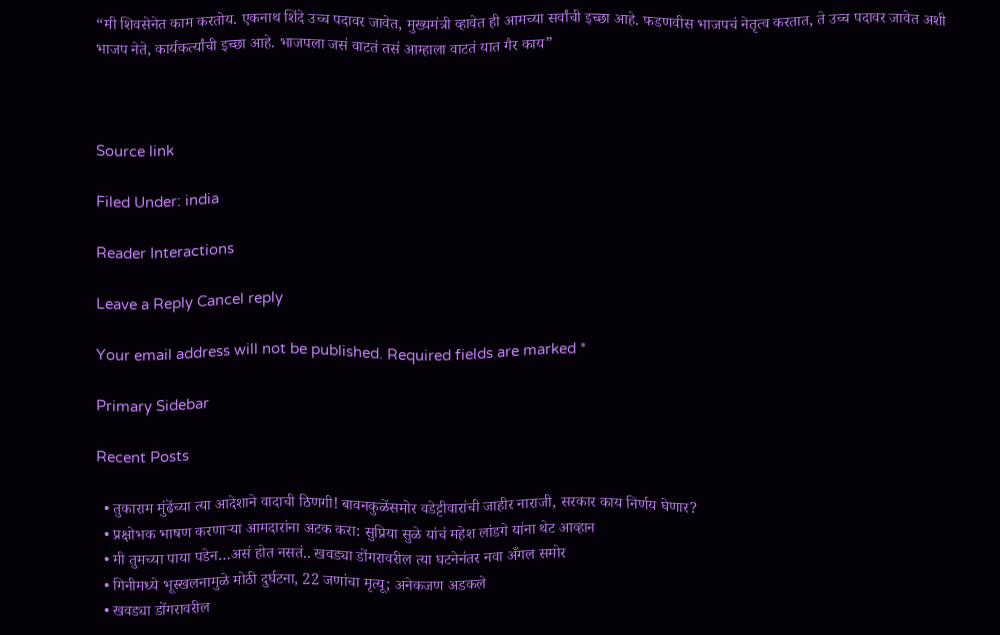“मी शिवसेनेत काम करतोय. एकनाथ शिंदे उच्च पदावर जावेत, मुख्यमंत्री व्हावेत ही आमच्या सर्वांची इच्छा आहे. फडणवीस भाजपचं नेतृत्व करतात, ते उच्च पदावर जावेत अशी भाजप नेते, कार्यकर्त्यांची इच्छा आहे. भाजपला जसं वाटतं तसं आम्हाला वाटतं यात गैर काय”



Source link

Filed Under: india

Reader Interactions

Leave a Reply Cancel reply

Your email address will not be published. Required fields are marked *

Primary Sidebar

Recent Posts

  • तुकाराम मुंढेंच्या त्या आदेशाने वादाची ठिणगी! बावनकुळेंसमोर वडेट्टीवारांची जाहीर नाराजी, सरकार काय निर्णय घेणार?
  • प्रक्षोभक भाषण करणाऱ्या आमदारांना अटक करा: सुप्रिया सुळे यांचं महेश लांडगे यांना थेट आव्हान
  • मी तुमच्या पाया पडेन…असं होत नसतं.. खवड्या डोंगरावरील त्या घटनेनंतर नवा अँगल समोर
  • गिनीमध्ये भूस्खलनामुळे मोठी दुर्घटना, 22 जणांचा मृत्यू; अनेकजण अडकले
  • खवड्या डोंगरावरील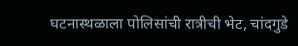घटनास्थळाला पोलिसांची रात्रीची भेट, चांदगुडे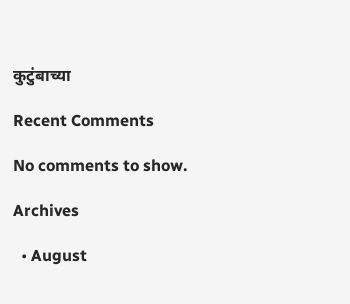कुटुंबाच्या

Recent Comments

No comments to show.

Archives

  • August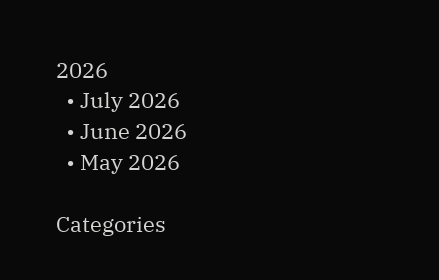2026
  • July 2026
  • June 2026
  • May 2026

Categories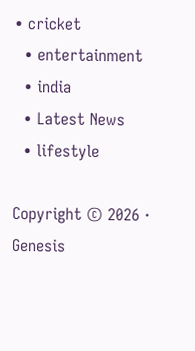• cricket
  • entertainment
  • india
  • Latest News
  • lifestyle

Copyright © 2026 · Genesis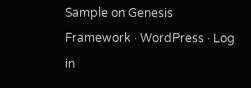Sample on Genesis Framework · WordPress · Log in